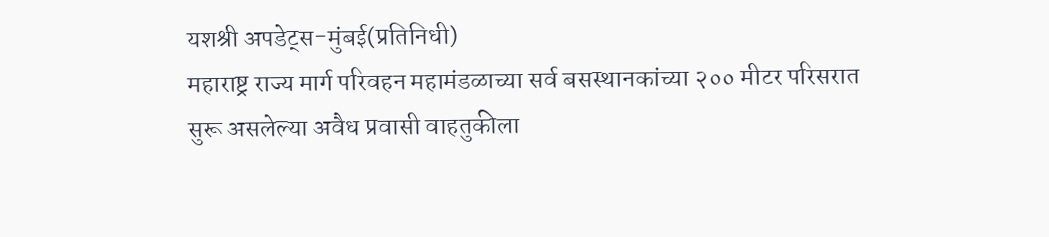यशश्री अपडेट्स-मुंबई(प्रतिनिधी)
महाराष्ट्र राज्य मार्ग परिवहन महामंडळाच्या सर्व बसस्थानकांच्या २०० मीटर परिसरात सुरू असलेल्या अवैध प्रवासी वाहतुकीला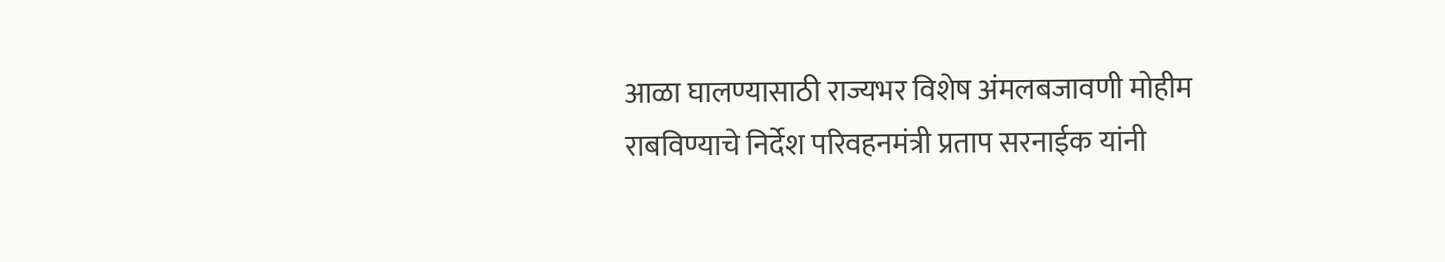आळा घालण्यासाठी राज्यभर विशेष अंमलबजावणी मोहीम राबविण्याचे निर्देश परिवहनमंत्री प्रताप सरनाईक यांनी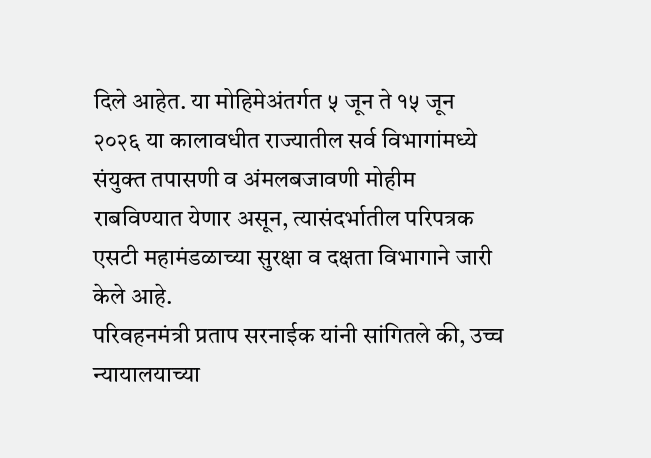दिले आहेत. या मोहिमेअंतर्गत ५ जून ते १५ जून २०२६ या कालावधीत राज्यातील सर्व विभागांमध्ये संयुक्त तपासणी व अंमलबजावणी मोहीम राबविण्यात येणार असून, त्यासंदर्भातील परिपत्रक एसटी महामंडळाच्या सुरक्षा व दक्षता विभागाने जारी केले आहे.
परिवहनमंत्री प्रताप सरनाईक यांनी सांगितले की, उच्च न्यायालयाच्या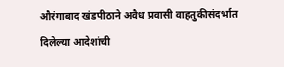औरंगाबाद खंडपीठाने अवैध प्रवासी वाहतुकीसंदर्भात दिलेल्या आदेशांची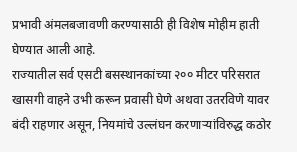प्रभावी अंमलबजावणी करण्यासाठी ही विशेष मोहीम हाती घेण्यात आली आहे.
राज्यातील सर्व एसटी बसस्थानकांच्या २०० मीटर परिसरात खासगी वाहने उभी करून प्रवासी घेणे अथवा उतरविणे यावर बंदी राहणार असून, नियमांचे उल्लंघन करणाऱ्यांविरुद्ध कठोर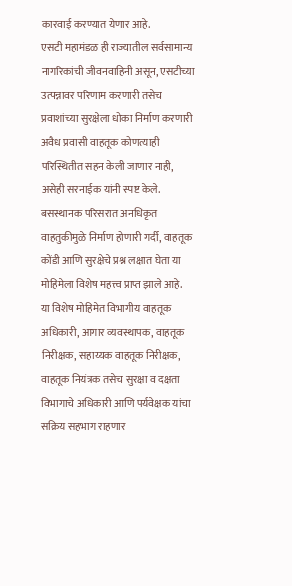कारवाई करण्यात येणार आहे.
एसटी महामंडळ ही राज्यातील सर्वसामान्य नागरिकांची जीवनवाहिनी असून, एसटीच्या उत्पन्नावर परिणाम करणारी तसेच प्रवाशांच्या सुरक्षेला धोका निर्माण करणारी अवैध प्रवासी वाहतूक कोणत्याही परिस्थितीत सहन केली जाणार नाही, असेही सरनाईक यांनी स्पष्ट केले.
बसस्थानक परिसरात अनधिकृत वाहतुकीमुळे निर्माण होणारी गर्दी, वाहतूक कोंडी आणि सुरक्षेचे प्रश्न लक्षात घेता या मोहिमेला विशेष महत्त्व प्राप्त झाले आहे.
या विशेष मोहिमेत विभागीय वाहतूक अधिकारी, आगार व्यवस्थापक, वाहतूक निरीक्षक, सहाय्यक वाहतूक निरीक्षक, वाहतूक नियंत्रक तसेच सुरक्षा व दक्षता विभागाचे अधिकारी आणि पर्यवेक्षक यांचा सक्रिय सहभाग राहणार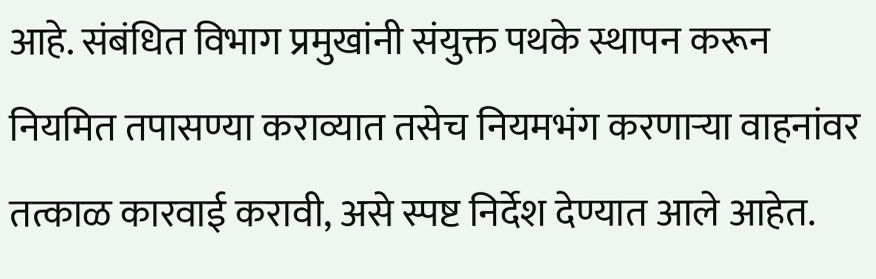आहे. संबंधित विभाग प्रमुखांनी संयुक्त पथके स्थापन करून नियमित तपासण्या कराव्यात तसेच नियमभंग करणाऱ्या वाहनांवर तत्काळ कारवाई करावी, असे स्पष्ट निर्देश देण्यात आले आहेत.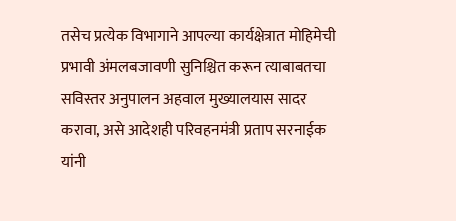तसेच प्रत्येक विभागाने आपल्या कार्यक्षेत्रात मोहिमेची प्रभावी अंमलबजावणी सुनिश्चित करून त्याबाबतचा सविस्तर अनुपालन अहवाल मुख्यालयास सादर करावा, असे आदेशही परिवहनमंत्री प्रताप सरनाईक यांनी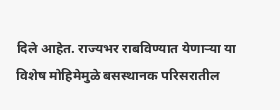दिले आहेत. राज्यभर राबविण्यात येणाऱ्या या विशेष मोहिमेमुळे बसस्थानक परिसरातील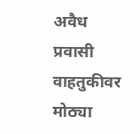अवैध प्रवासी वाहतुकीवर मोठ्या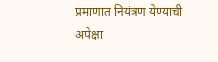प्रमाणात नियंत्रण येण्याची अपेक्षा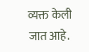व्यक्त केली जात आहे.